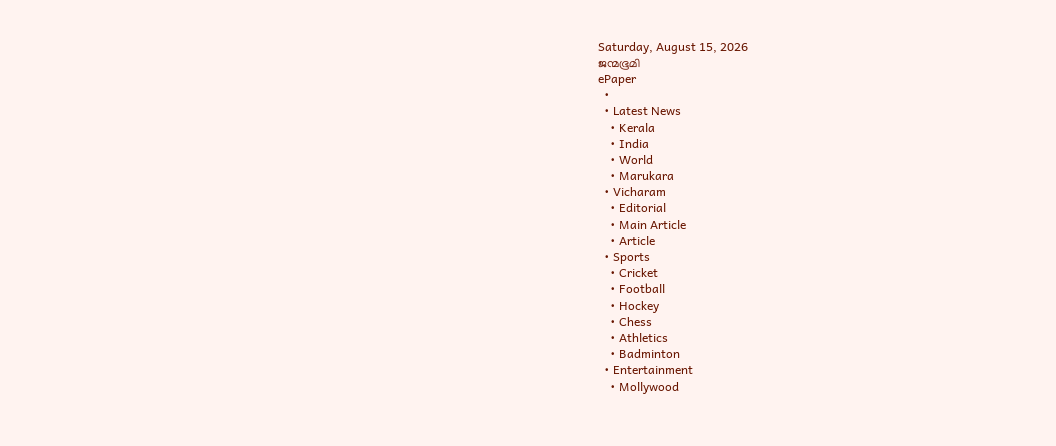Saturday, August 15, 2026
ജന്മഭൂമി
ePaper
  •
  • Latest News
    • Kerala
    • India
    • World
    • Marukara
  • Vicharam
    • Editorial
    • Main Article
    • Article
  • Sports
    • Cricket
    • Football
    • Hockey
    • Chess
    • Athletics
    • Badminton
  • Entertainment
    • Mollywood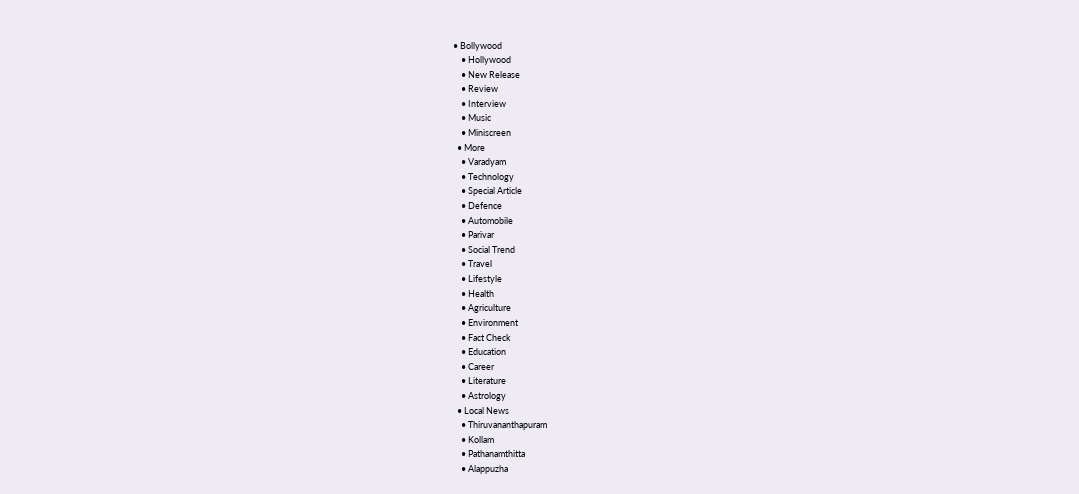• Bollywood
    • Hollywood
    • New Release
    • Review
    • Interview
    • Music
    • Miniscreen
  • More
    • Varadyam
    • Technology
    • Special Article
    • Defence
    • Automobile
    • Parivar
    • Social Trend
    • Travel
    • Lifestyle
    • Health
    • Agriculture
    • Environment
    • Fact Check
    • Education
    • Career
    • Literature
    • Astrology
  • Local News
    • Thiruvananthapuram
    • Kollam
    • Pathanamthitta
    • Alappuzha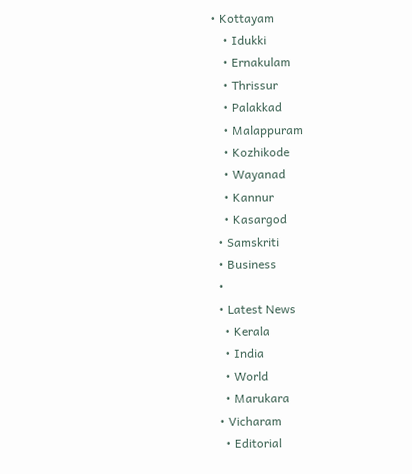• Kottayam
    • Idukki
    • Ernakulam
    • Thrissur
    • Palakkad
    • Malappuram
    • Kozhikode
    • Wayanad
    • Kannur
    • Kasargod
  • Samskriti
  • Business
  •
  • Latest News
    • Kerala
    • India
    • World
    • Marukara
  • Vicharam
    • Editorial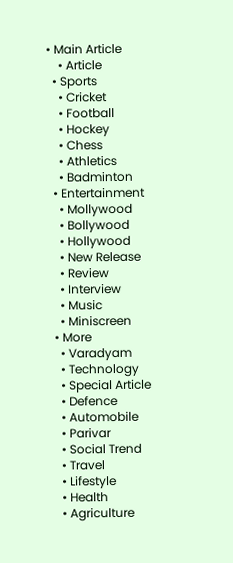• Main Article
    • Article
  • Sports
    • Cricket
    • Football
    • Hockey
    • Chess
    • Athletics
    • Badminton
  • Entertainment
    • Mollywood
    • Bollywood
    • Hollywood
    • New Release
    • Review
    • Interview
    • Music
    • Miniscreen
  • More
    • Varadyam
    • Technology
    • Special Article
    • Defence
    • Automobile
    • Parivar
    • Social Trend
    • Travel
    • Lifestyle
    • Health
    • Agriculture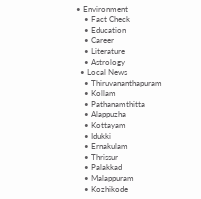• Environment
    • Fact Check
    • Education
    • Career
    • Literature
    • Astrology
  • Local News
    • Thiruvananthapuram
    • Kollam
    • Pathanamthitta
    • Alappuzha
    • Kottayam
    • Idukki
    • Ernakulam
    • Thrissur
    • Palakkad
    • Malappuram
    • Kozhikode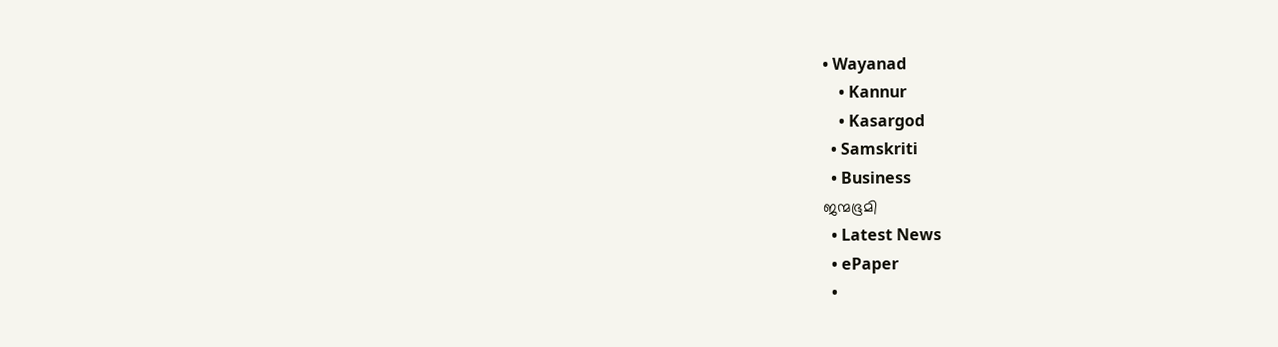• Wayanad
    • Kannur
    • Kasargod
  • Samskriti
  • Business
ജന്മഭൂമി
  • Latest News
  • ePaper
  •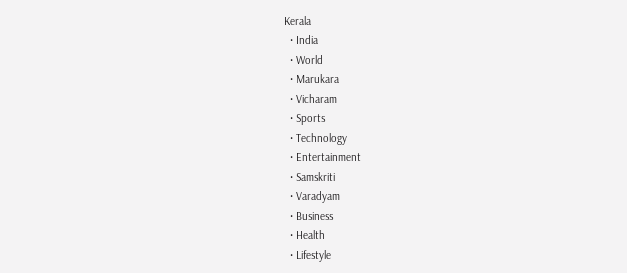Kerala
  • India
  • World
  • Marukara
  • Vicharam
  • Sports
  • Technology
  • Entertainment
  • Samskriti
  • Varadyam
  • Business
  • Health
  • Lifestyle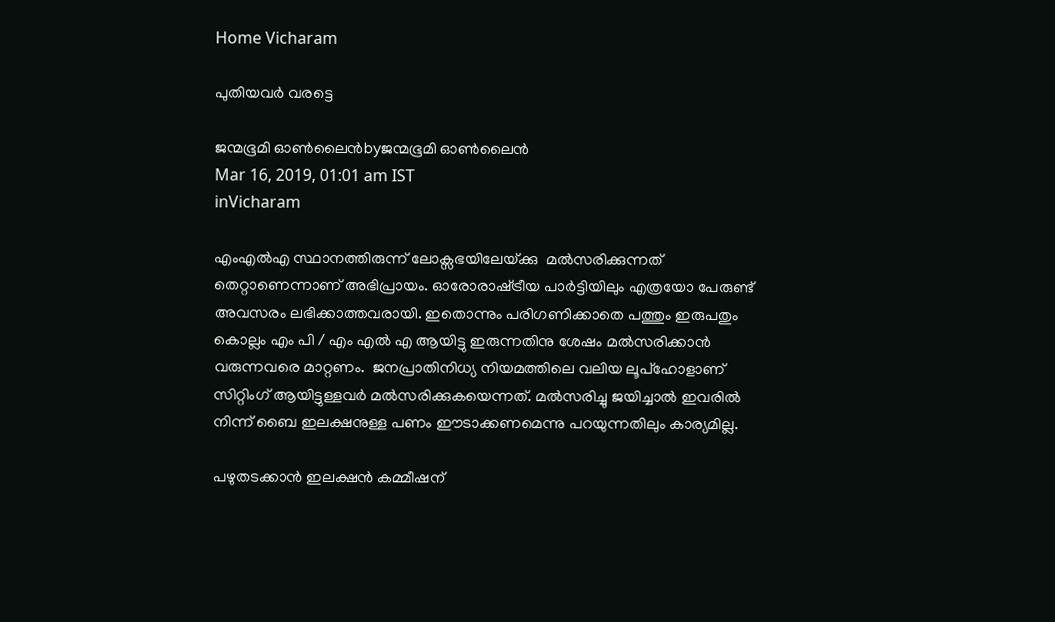Home Vicharam

പുതിയവര്‍ വരട്ടെ

ജന്മഭൂമി ഓണ്‍ലൈന്‍byജന്മഭൂമി ഓണ്‍ലൈന്‍
Mar 16, 2019, 01:01 am IST
inVicharam

എംഎല്‍എ സ്ഥാനത്തിരുന്ന് ലോക്സഭയിലേയ്‌ക്കു  മല്‍സരിക്കുന്നത് തെറ്റാണെന്നാണ് അഭിപ്രായം. ഓരോരാഷ്‌ട്രീയ പാര്‍ട്ടിയിലും എത്രയോ പേരുണ്ട് അവസരം ലഭിക്കാത്തവരായി. ഇതൊന്നും പരിഗണിക്കാതെ പത്തും ഇരുപതും കൊല്ലം എം പി / എം എല്‍ എ ആയിട്ടു ഇരുന്നതിനു ശേഷം മല്‍സരിക്കാന്‍ വരുന്നവരെ മാറ്റണം.  ജനപ്രാതിനിധ്യ നിയമത്തിലെ വലിയ ലൂപ്‌ഹോളാണ് സിറ്റിംഗ് ആയിട്ടുള്ളവര്‍ മല്‍സരിക്കുകയെന്നത്. മല്‍സരിച്ചു ജയിച്ചാല്‍ ഇവരില്‍ നിന്ന് ബൈ ഇലക്ഷനുള്ള പണം ഈടാക്കണമെന്നു പറയുന്നതിലും കാര്യമില്ല.

പഴുതടക്കാന്‍ ഇലക്ഷന്‍ കമ്മീഷന്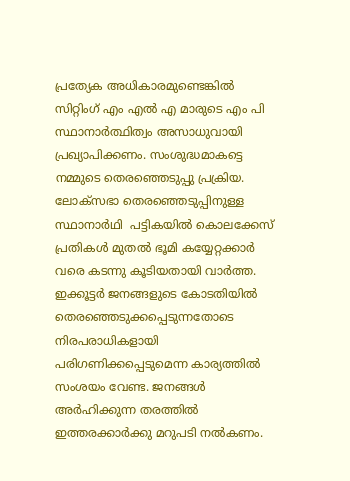പ്രത്യേക അധികാരമുണ്ടെങ്കില്‍ സിറ്റിംഗ് എം എല്‍ എ മാരുടെ എം പി സ്ഥാനാര്‍ത്ഥിത്വം അസാധുവായി പ്രഖ്യാപിക്കണം. സംശുദ്ധമാകട്ടെ നമ്മുടെ തെരഞ്ഞെടുപ്പു പ്രക്രിയ. ലോക്സഭാ തെരഞ്ഞെടുപ്പിനുള്ള സ്ഥാനാര്‍ഥി  പട്ടികയില്‍ കൊലക്കേസ് പ്രതികള്‍ മുതല്‍ ഭൂമി കയ്യേറ്റക്കാര്‍ വരെ കടന്നു കൂടിയതായി വാര്‍ത്ത. ഇക്കൂട്ടര്‍ ജനങ്ങളുടെ കോടതിയില്‍ തെരഞ്ഞെടുക്കപ്പെടുന്നതോടെ നിരപരാധികളായി പരിഗണിക്കപ്പെടുമെന്ന കാര്യത്തില്‍ സംശയം വേണ്ട. ജനങ്ങള്‍ അര്‍ഹിക്കുന്ന തരത്തില്‍ ഇത്തരക്കാര്‍ക്കു മറുപടി നല്‍കണം.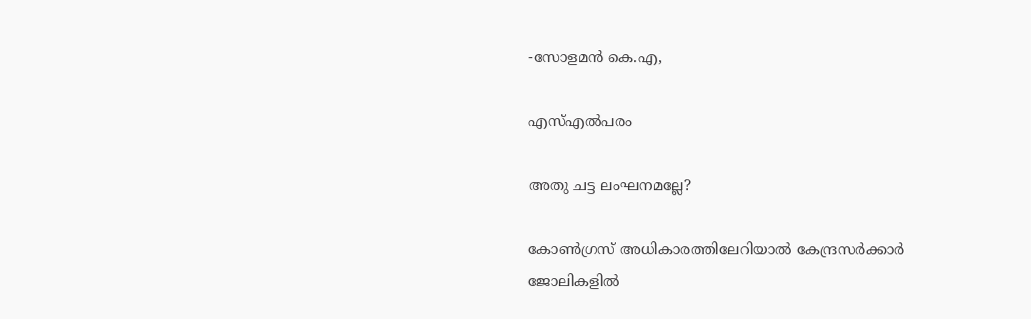-സോളമന്‍ കെ.എ,

എസ്എല്‍പരം

അതു ചട്ട ലംഘനമല്ലേ?

കോണ്‍ഗ്രസ് അധികാരത്തിലേറിയാല്‍ കേന്ദ്രസര്‍ക്കാര്‍ ജോലികളില്‍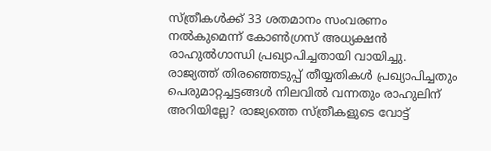സ്ത്രീകള്‍ക്ക് 33 ശതമാനം സംവരണം നല്‍കുമെന്ന് കോണ്‍ഗ്രസ് അധ്യക്ഷന്‍ രാഹുല്‍ഗാന്ധി പ്രഖ്യാപിച്ചതായി വായിച്ചു. രാജ്യത്ത് തിരഞ്ഞെടുപ്പ് തീയ്യതികള്‍ പ്രഖ്യാപിച്ചതും പെരുമാറ്റച്ചട്ടങ്ങള്‍ നിലവില്‍ വന്നതും രാഹുലിന് അറിയില്ലേ? രാജ്യത്തെ സ്ത്രീകളുടെ വോട്ട്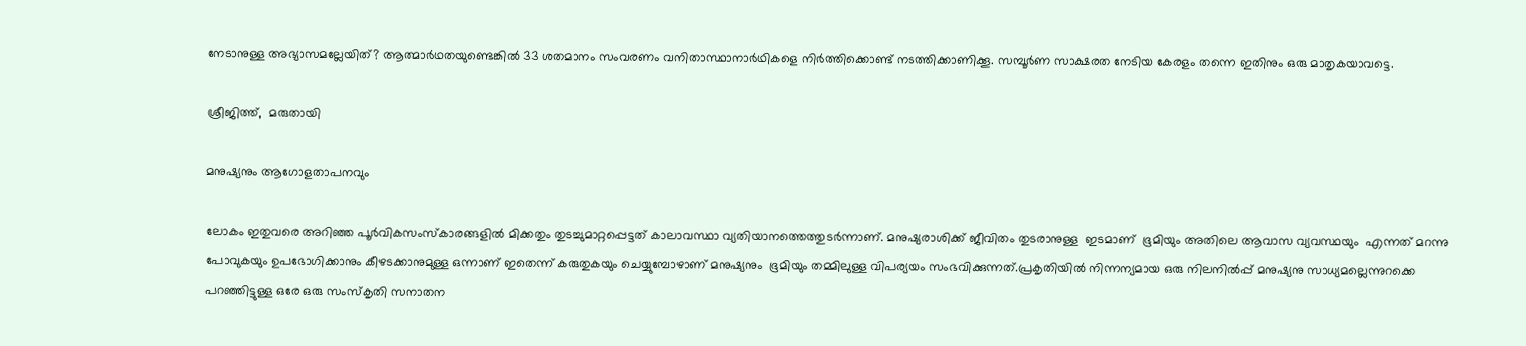നേടാനുള്ള അഭ്യാസമല്ലേയിത്? ആത്മാര്‍ഥതയുണ്ടെങ്കില്‍ 33 ശതമാനം സംവരണം വനിതാസ്ഥാനാര്‍ഥികളെ നിര്‍ത്തിക്കൊണ്ട് നടത്തിക്കാണിക്കൂ. സമ്പൂര്‍ണ സാക്ഷരത നേടിയ കേരളം തന്നെ ഇതിനും ഒരു മാതൃകയാവട്ടെ.

ശ്രീജിത്ത്,  മരുതായി

മനുഷ്യനും ആഗോളതാപനവും

ലോകം ഇതുവരെ അറിഞ്ഞ പൂര്‍വികസംസ്‌കാരങ്ങളില്‍ മിക്കതും തുടച്ചുമാറ്റപ്പെട്ടത് കാലാവസ്ഥാ വ്യതിയാനത്തെത്തുടര്‍ന്നാണ്. മനുഷ്യരാശിക്ക് ജീവിതം തുടരാനുള്ള  ഇടമാണ്  ഭൂമിയും അതിലെ ആവാസ വ്യവസ്ഥയും  എന്നത് മറന്നു പോവുകയും ഉപഭോഗിക്കാനും കീഴടക്കാനുമുള്ള ഒന്നാണ് ഇതെന്ന് കരുതുകയും ചെയ്യുമ്പോഴാണ് മനുഷ്യനും  ഭൂമിയും തമ്മിലുള്ള വിപര്യയം സംഭവിക്കുന്നത്.പ്രകൃതിയില്‍ നിന്നന്യമായ ഒരു നിലനില്‍പ്പ് മനുഷ്യനു സാധ്യമല്ലെന്നുറക്കെ പറഞ്ഞിട്ടുള്ള ഒരേ ഒരു സംസ്‌കൃതി സനാതന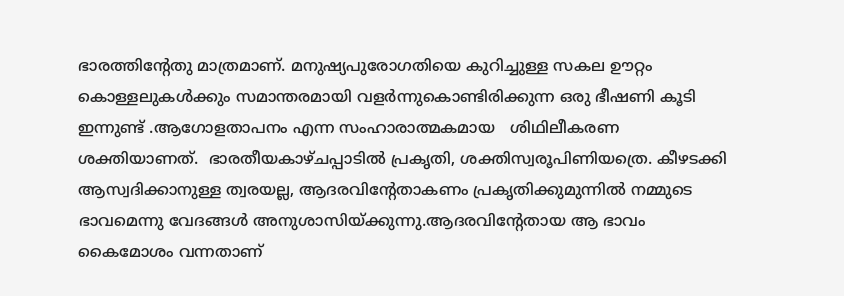ഭാരത്തിന്റേതു മാത്രമാണ്. മനുഷ്യപുരോഗതിയെ കുറിച്ചുള്ള സകല ഊറ്റം കൊള്ളലുകള്‍ക്കും സമാന്തരമായി വളര്‍ന്നുകൊണ്ടിരിക്കുന്ന ഒരു ഭീഷണി കൂടി ഇന്നുണ്ട് .ആഗോളതാപനം എന്ന സംഹാരാത്മകമായ   ശിഥിലീകരണ ശക്തിയാണത്.  ഭാരതീയകാഴ്ചപ്പാടില്‍ പ്രകൃതി, ശക്തിസ്വരൂപിണിയത്രെ. കീഴടക്കി ആസ്വദിക്കാനുള്ള ത്വരയല്ല, ആദരവിന്റേതാകണം പ്രകൃതിക്കുമുന്നില്‍ നമ്മുടെ ഭാവമെന്നു വേദങ്ങള്‍ അനുശാസിയ്‌ക്കുന്നു.ആദരവിന്റേതായ ആ ഭാവം കൈമോശം വന്നതാണ്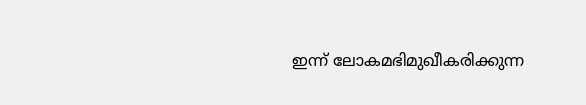ഇന്ന് ലോകമഭിമുഖീകരിക്കുന്ന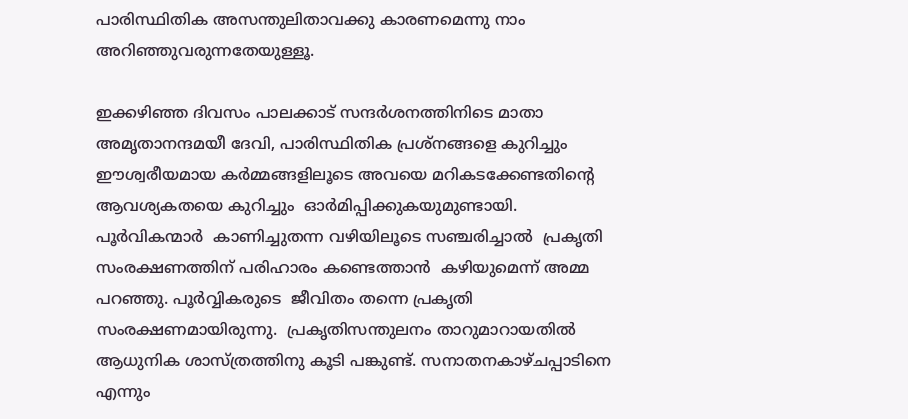പാരിസ്ഥിതിക അസന്തുലിതാവക്കു കാരണമെന്നു നാം അറിഞ്ഞുവരുന്നതേയുള്ളൂ.

ഇക്കഴിഞ്ഞ ദിവസം പാലക്കാട് സന്ദര്‍ശനത്തിനിടെ മാതാ അമൃതാനന്ദമയീ ദേവി, പാരിസ്ഥിതിക പ്രശ്‌നങ്ങളെ കുറിച്ചും  ഈശ്വരീയമായ കര്‍മ്മങ്ങളിലൂടെ അവയെ മറികടക്കേണ്ടതിന്റെ ആവശ്യകതയെ കുറിച്ചും  ഓര്‍മിപ്പിക്കുകയുമുണ്ടായി. പൂര്‍വികന്മാര്‍  കാണിച്ചുതന്ന വഴിയിലൂടെ സഞ്ചരിച്ചാല്‍  പ്രകൃതി സംരക്ഷണത്തിന് പരിഹാരം കണ്ടെത്താന്‍  കഴിയുമെന്ന് അമ്മ പറഞ്ഞു. പൂര്‍വ്വികരുടെ  ജീവിതം തന്നെ പ്രകൃതി സംരക്ഷണമായിരുന്നു.  പ്രകൃതിസന്തുലനം താറുമാറായതില്‍   ആധുനിക ശാസ്ത്രത്തിനു കൂടി പങ്കുണ്ട്. സനാതനകാഴ്ചപ്പാടിനെ എന്നും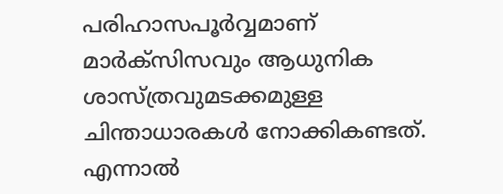പരിഹാസപൂര്‍വ്വമാണ് മാര്‍ക്‌സിസവും ആധുനിക ശാസ്ത്രവുമടക്കമുള്ള ചിന്താധാരകള്‍ നോക്കികണ്ടത്. എന്നാല്‍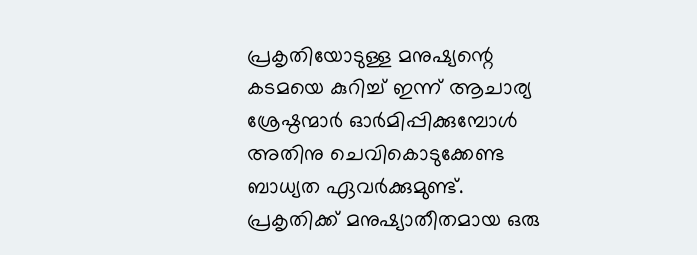പ്രകൃതിയോടുള്ള മനുഷ്യന്റെ കടമയെ കുറിച്ച് ഇന്ന് ആചാര്യ ശ്രേഷ്ഠന്മാര്‍ ഓര്‍മിപ്പിക്കുമ്പോള്‍ അതിനു ചെവികൊടുക്കേണ്ട ബാധ്യത ഏവര്‍ക്കുമുണ്ട്. പ്രകൃതിക്ക് മനുഷ്യാതീതമായ ഒരു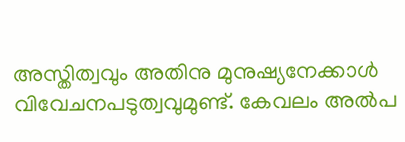അസ്തിത്വവും അതിനു മുനുഷ്യനേക്കാള്‍ വിവേചനപടുത്വവുമുണ്ട്. കേവലം അല്‍പ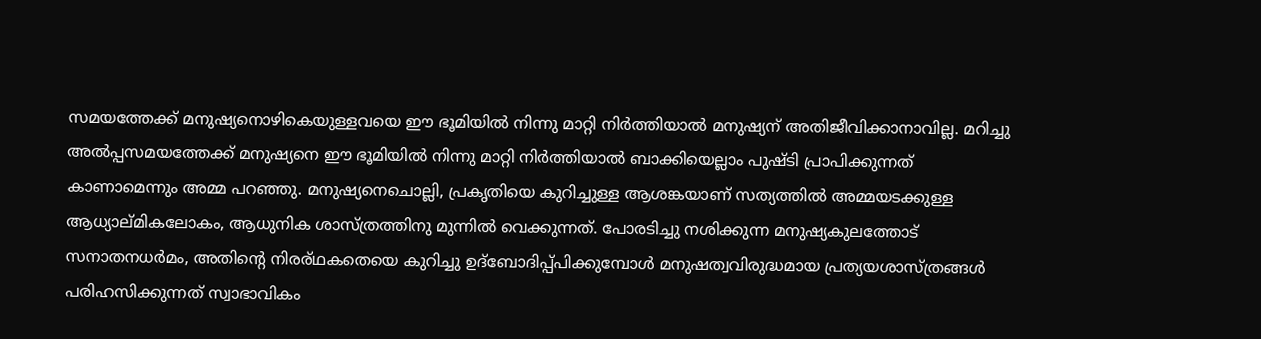സമയത്തേക്ക് മനുഷ്യനൊഴികെയുള്ളവയെ ഈ ഭൂമിയില്‍ നിന്നു മാറ്റി നിര്‍ത്തിയാല്‍ മനുഷ്യന് അതിജീവിക്കാനാവില്ല. മറിച്ചു അല്‍പ്പസമയത്തേക്ക് മനുഷ്യനെ ഈ ഭൂമിയില്‍ നിന്നു മാറ്റി നിര്‍ത്തിയാല്‍ ബാക്കിയെല്ലാം പുഷ്ടി പ്രാപിക്കുന്നത് കാണാമെന്നും അമ്മ പറഞ്ഞു. മനുഷ്യനെചൊല്ലി, പ്രകൃതിയെ കുറിച്ചുള്ള ആശങ്കയാണ് സത്യത്തില്‍ അമ്മയടക്കുള്ള ആധ്യാല്മികലോകം, ആധുനിക ശാസ്ത്രത്തിനു മുന്നില്‍ വെക്കുന്നത്. പോരടിച്ചു നശിക്കുന്ന മനുഷ്യകുലത്തോട് സനാതനധര്‍മം, അതിന്റെ നിരര്ഥകതെയെ കുറിച്ചു ഉദ്‌ബോദിപ്പ്പിക്കുമ്പോള്‍ മനുഷത്വവിരുദ്ധമായ പ്രത്യയശാസ്ത്രങ്ങള്‍ പരിഹസിക്കുന്നത് സ്വാഭാവികം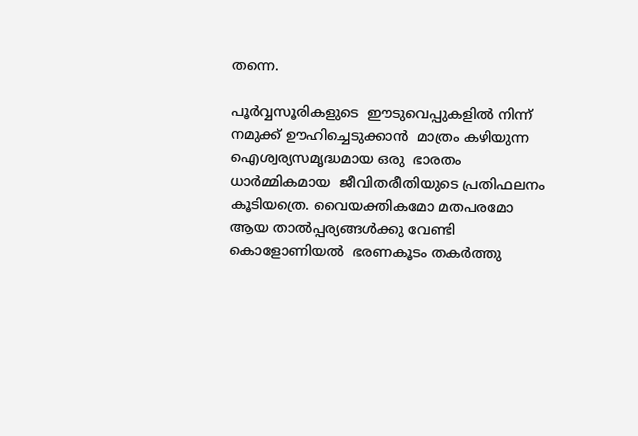തന്നെ.

പൂര്‍വ്വസൂരികളുടെ  ഈടുവെപ്പുകളില്‍ നിന്ന് നമുക്ക് ഊഹിച്ചെടുക്കാന്‍  മാത്രം കഴിയുന്ന ഐശ്വര്യസമൃദ്ധമായ ഒരു  ഭാരതം ധാര്‍മ്മികമായ  ജീവിതരീതിയുടെ പ്രതിഫലനം കൂടിയത്രെ. വൈയക്തികമോ മതപരമോ ആയ താല്‍പ്പര്യങ്ങള്‍ക്കു വേണ്ടി കൊളോണിയല്‍  ഭരണകൂടം തകര്‍ത്തു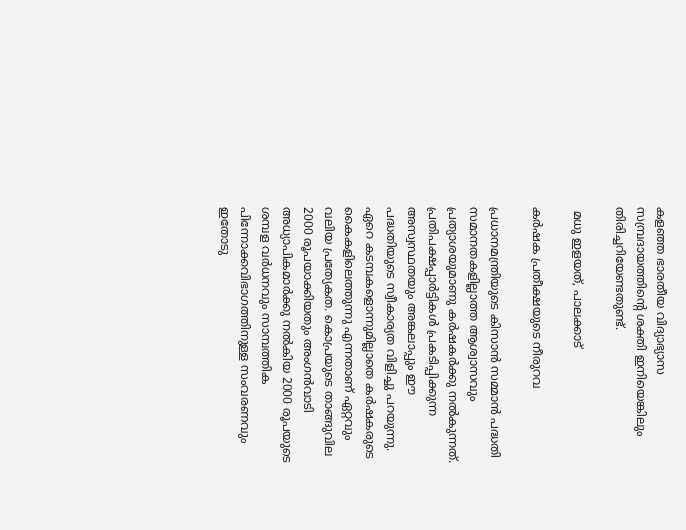കളഞ്ഞ ഭാരതീയ വിദ്യാഭ്യാസ സമ്പ്രദായത്തിന്റെ ശക്തി ഇനിയെങ്കിലും തിരിച്ചറിയേണ്ടതുണ്ട്.

 മധു ഇളയത്, പാലക്കാട്

കര്‍ഷക പ്രതീക്ഷയുടെ നീരുറവ

പ്രധാനമന്ത്രിയുടെ കിസാന്‍ സമ്മാന്‍ പദ്ധതി സമാനതകളില്ലാത്ത ആശ്വാസവും പ്രത്യാശയുമാണു കര്‍ഷകര്‍ക്കു നല്‍കുന്നത്. പ്രതിപക്ഷപ്പാര്‍ട്ടികള്‍ പ്രകടിപ്പിക്കുന്ന അസ്വസ്ഥതയും അങ്കലാപ്പും ഈ പദ്ധതിയുടെ സ്വീകാര്യത വിളിച്ചു പറയുന്നു. ഏറെ കടമ്പകളൊന്നുമില്ലാതെ കര്‍ഷകരുടെ കൈകളിലെത്തുന്നു എന്നതാണ് ഏറ്റവും വലിയ പ്രത്യേകത. കൊപ്രയുടെ താങ്ങുവില 2000 രൂപയാക്കിയതും അംഗന്‍വാടി അധ്യാപികമാര്‍ക്കു നല്‍കിയ 2000 രൂപയുടെ ശമ്പള വര്‍ധനവും സാമ്പത്തിക പിന്നോക്കവിഭാഗത്തിനുള്ള സംവരണവും ഇതോടു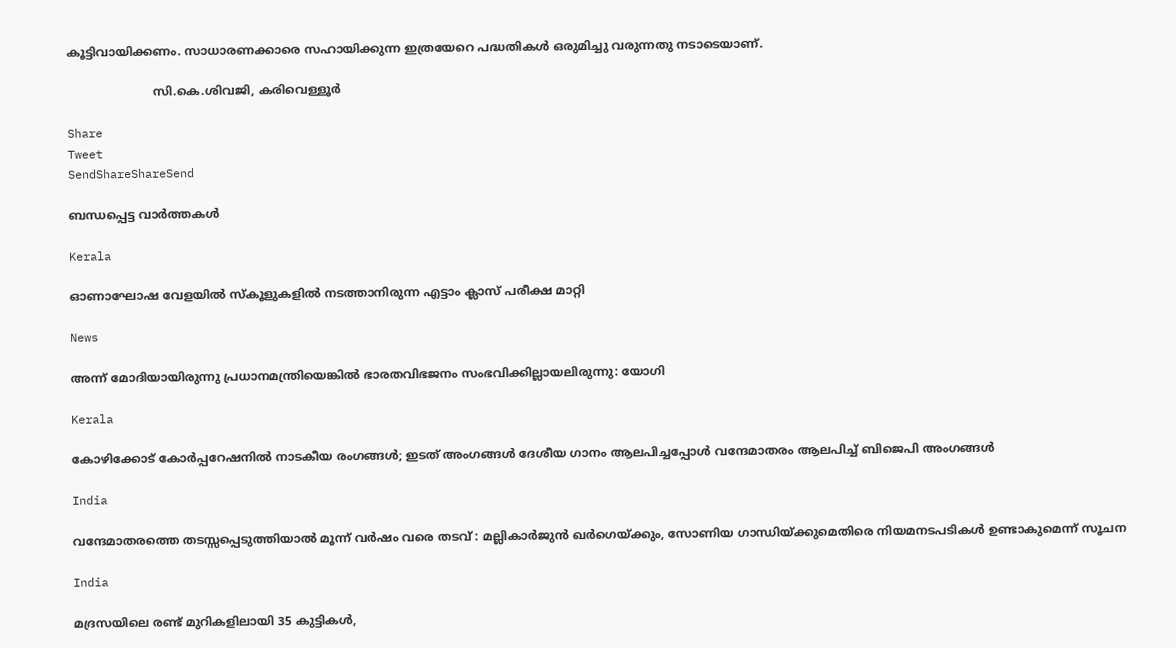കൂട്ടിവായിക്കണം. സാധാരണക്കാരെ സഹായിക്കുന്ന ഇത്രയേറെ പദ്ധതികള്‍ ഒരുമിച്ചു വരുന്നതു നടാടെയാണ്.

                       സി.കെ.ശിവജി, കരിവെള്ളൂര്‍

Share
Tweet
SendShareShareSend

ബന്ധപ്പെട്ട വാര്‍ത്തകള്‍

Kerala

ഓണാഘോഷ വേളയില്‍ സ്‌കൂളുകളില്‍ നടത്താനിരുന്ന എട്ടാം ക്ലാസ് പരീക്ഷ മാറ്റി

News

അന്ന് മോദിയായിരുന്നു പ്രധാനമന്ത്രിയെങ്കിൽ ഭാരതവിഭജനം സംഭവിക്കില്ലായലിരുന്നു: യോഗി

Kerala

കോഴിക്കോട് കോര്‍പ്പറേഷനില്‍ നാടകീയ രംഗങ്ങള്‍; ഇടത് അംഗങ്ങൾ ദേശീയ ഗാനം ആലപിച്ചപ്പോൾ വന്ദേമാതരം ആലപിച്ച് ബിജെപി അംഗങ്ങൾ

India

വന്ദേമാതരത്തെ തടസ്സപ്പെടുത്തിയാൽ മൂന്ന് വർഷം വരെ തടവ് : മല്ലികാർജുൻ ഖർഗെയ്‌ക്കും, സോണിയ ഗാന്ധിയ്‌ക്കുമെതിരെ നിയമനടപടികൾ ഉണ്ടാകുമെന്ന് സൂചന

India

മദ്രസയിലെ രണ്ട് മുറികളിലായി 35 കുട്ടികൾ,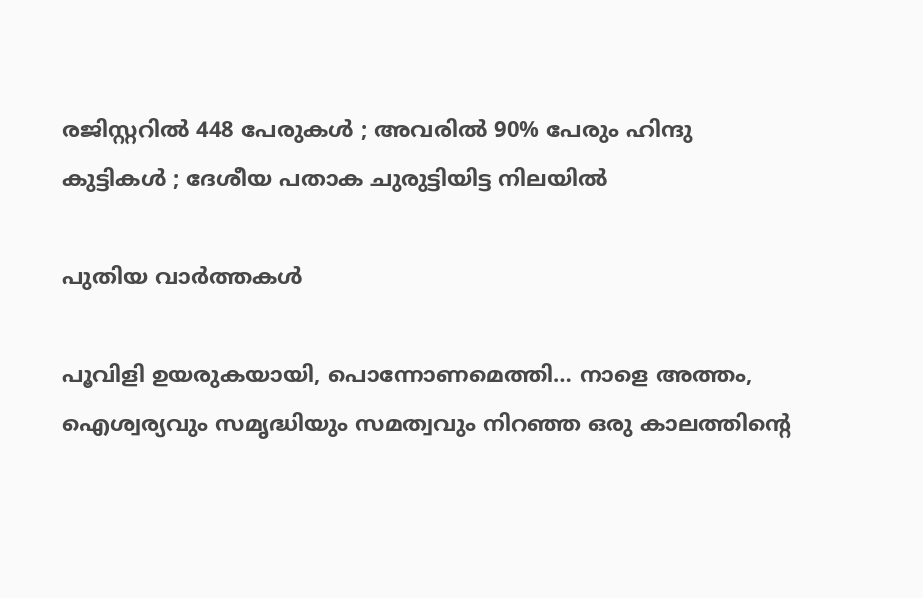രജിസ്റ്ററിൽ 448 പേരുകൾ ; അവരിൽ 90% പേരും ഹിന്ദു കുട്ടികൾ ; ദേശീയ പതാക ചുരുട്ടിയിട്ട നിലയിൽ

പുതിയ വാര്‍ത്തകള്‍

പൂവിളി ഉയരുകയായി, പൊന്നോണമെത്തി… നാളെ അത്തം, ഐശ്വര്യവും സമൃദ്ധിയും സമത്വവും നിറഞ്ഞ ഒരു കാലത്തിന്റെ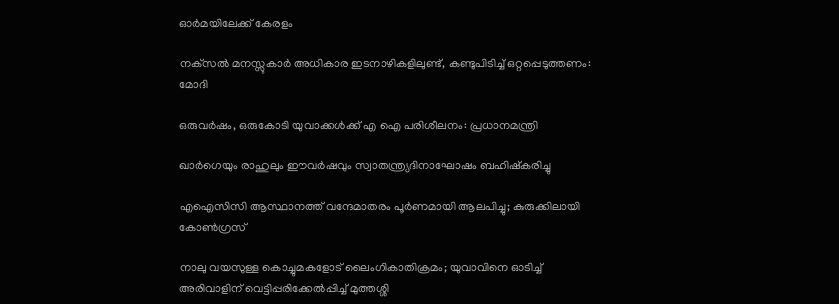ഓര്‍മയിലേക്ക് കേരളം

നക്‌സൽ മനസ്സുകാർ അധികാര ഇടനാഴികളിലുണ്ട്, കണ്ടുപിടിച്ച് ഒറ്റപ്പെടുത്തണം: മോദി

ഒരുവർഷം, ഒരുകോടി യുവാക്കൾക്ക് എ ഐ പരിശീലനം: പ്രധാനമന്ത്രി

ഖാർഗെയും രാഹുലും ഈവർഷവും സ്വാതന്ത്ര്യദിനാഘോഷം ബഹിഷ്‌കരിച്ചു

എഐസിസി ആസ്ഥാനത്ത് വന്ദേമാതരം പൂർണമായി ആലപിച്ചു; കുരുക്കിലായി കോൺഗ്രസ്

നാലു വയസുള്ള കൊച്ചുമകളോട് ലൈംഗികാതിക്രമം; യുവാവിനെ ഓടിച്ച് അരിവാളിന് വെട്ടിപ്പരിക്കേൽപ്പിച്ച് മുത്തശ്ശി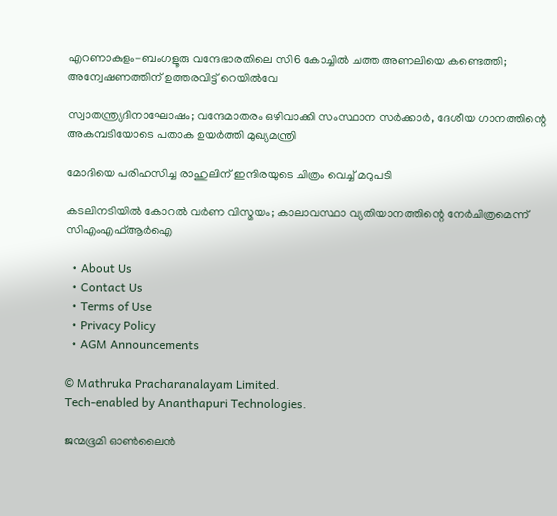എറണാകുളം-ബംഗളൂരു വന്ദേഭാരതിലെ സി6 കോച്ചിൽ ചത്ത അണലിയെ കണ്ടെത്തി; അന്വേഷണത്തിന് ഉത്തരവിട്ട് റെയിൽവേ

സ്വാതന്ത്ര്യദിനാഘോഷം; വന്ദേമാതരം ഒഴിവാക്കി സംസ്ഥാന സര്‍ക്കാര്‍, ദേശീയ ഗാനത്തിന്റെ അകമ്പടിയോടെ പതാക ഉയർത്തി മുഖ്യമന്ത്രി

മോദിയെ പരിഹസിച്ച രാഹുലിന് ഇന്ദിരയുടെ ചിത്രം വെച്ച് മറുപടി

കടലിനടിയില്‍ കോറല്‍ വര്‍ണ വിസ്മയം; കാലാവസ്ഥാ വ്യതിയാനത്തിന്റെ നേര്‍ചിത്രമെന്ന് സിഎംഎഫ്ആര്‍ഐ

  • About Us
  • Contact Us
  • Terms of Use
  • Privacy Policy
  • AGM Announcements

© Mathruka Pracharanalayam Limited.
Tech-enabled by Ananthapuri Technologies.

ജന്മഭൂമി ഓണ്‍ലൈന്‍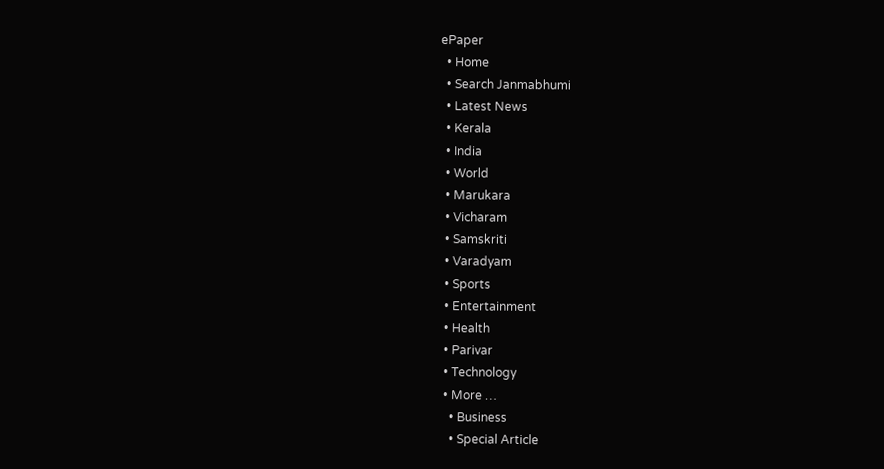ePaper
  • Home
  • Search Janmabhumi
  • Latest News
  • Kerala
  • India
  • World
  • Marukara
  • Vicharam
  • Samskriti
  • Varadyam
  • Sports
  • Entertainment
  • Health
  • Parivar
  • Technology
  • More …
    • Business
    • Special Article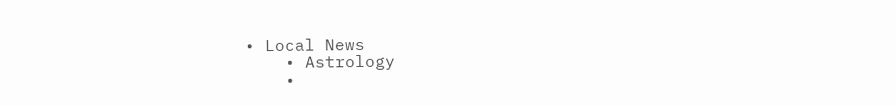• Local News
    • Astrology
    •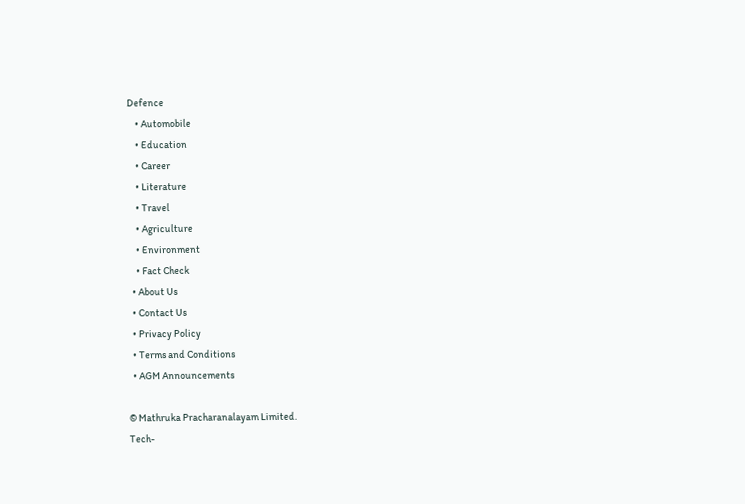Defence
    • Automobile
    • Education
    • Career
    • Literature
    • Travel
    • Agriculture
    • Environment
    • Fact Check
  • About Us
  • Contact Us
  • Privacy Policy
  • Terms and Conditions
  • AGM Announcements

© Mathruka Pracharanalayam Limited.
Tech-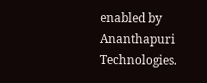enabled by Ananthapuri Technologies.